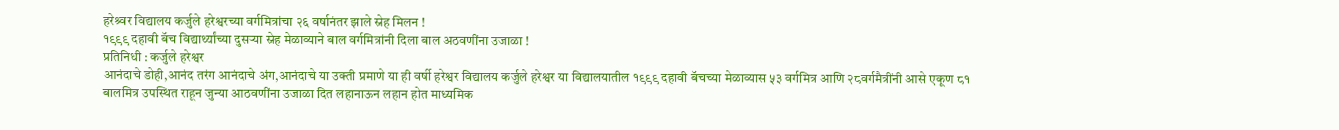हरेश्र्वर विद्यालय कर्जुले हरेश्वरच्या वर्गमित्रांचा २६ वर्षानंतर झाले स्नेह मिलन !
१९९९ दहावी बॅच विद्यार्थ्यांच्या दुसऱ्या स्नेह मेळाव्याने बाल वर्गमित्रांनी दिला बाल अठवणींना उजाळा !
प्रतिनिधी : कर्जुले हरेश्वर
आनंदाचे डोही,आनंद तरंग आनंदाचे अंग,आनंदाचे या उक्ती प्रमाणे या ही वर्षी हरेश्वर विद्यालय कर्जुले हरेश्वर या विद्यालयातील १९९९ दहावी बॅचच्या मेळाव्यास ५३ वर्गमित्र आणि २८वर्गमैत्रींनी आसे एकूण ८१ बालमित्र उपस्थित राहून जुन्या आठवणींना उजाळा दित लहानाऊन लहान होत माध्यमिक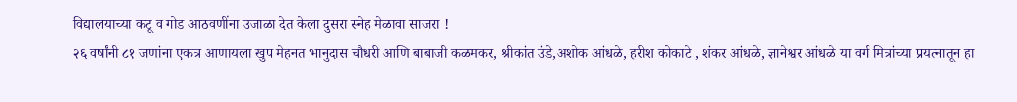विद्यालयाच्या कटू व गोड आठवणींना उजाळा देत केला दुसरा स्नेह मेळावा साजरा !
२६ वर्षांनी ८१ जणांना एकत्र आणायला खुप मेहनत भानुदास चौधरी आणि बाबाजी कळमकर, श्रीकांत उंडे,अशोक आंधळे, हरीश कोकाटे , शंकर आंधळे, ज्ञानेश्वर आंधळे या वर्ग मित्रांच्या प्रयत्नातून हा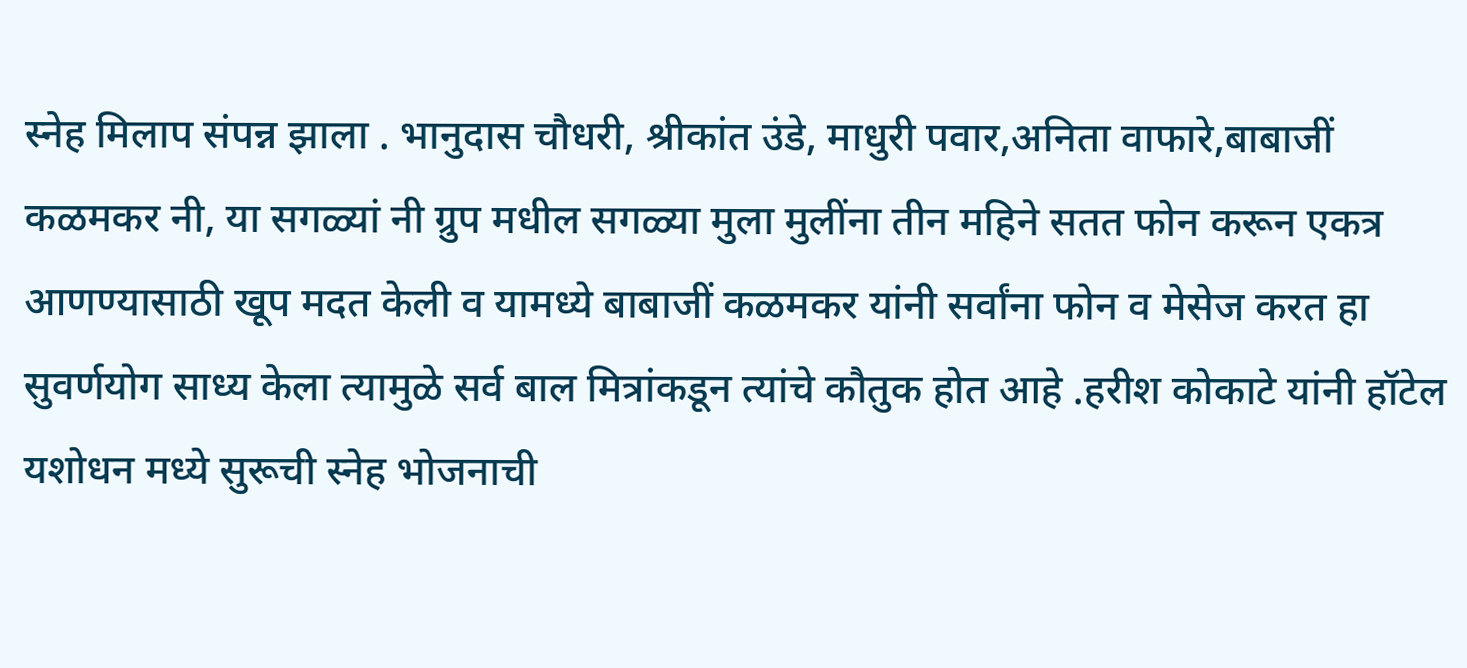स्नेह मिलाप संपन्न झाला . भानुदास चौधरी, श्रीकांत उंडे, माधुरी पवार,अनिता वाफारे,बाबाजीं कळमकर नी, या सगळ्यां नी ग्रुप मधील सगळ्या मुला मुलींना तीन महिने सतत फोन करून एकत्र आणण्यासाठी खूप मदत केली व यामध्ये बाबाजीं कळमकर यांनी सर्वांना फोन व मेसेज करत हा सुवर्णयोग साध्य केला त्यामुळे सर्व बाल मित्रांकडून त्यांचे कौतुक होत आहे .हरीश कोकाटे यांनी हॉटेल यशोधन मध्ये सुरूची स्नेह भोजनाची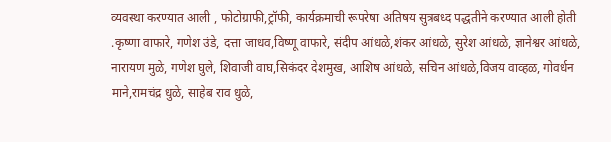व्यवस्था करण्यात आली , फोटोग्राफी,ट्रॉफी, कार्यक्रमाची रूपरेषा अतिषय सुत्रबध्द पद्धतीने करण्यात आली होती .कृष्णा वाफारे, गणेश उंडे, दत्ता जाधव,विष्णू वाफारे, संदीप आंधळे,शंकर आंधळे, सुरेश आंधळे, ज्ञानेश्वर आंधळे, नारायण मुळे, गणेश घुले, शिवाजी वाघ,सिकंदर देशमुख, आशिष आंधळे, सचिन आंधळे,विजय वाव्हळ, गोवर्धन माने,रामचंद्र धुळे, साहेब राव धुळे,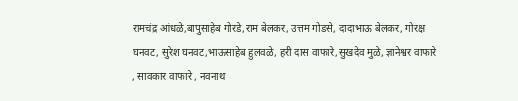रामचंद्र आंधळे,बापुसाहेब गोरडे,राम बेलकर, उत्तम गोडसे, दादाभाऊ बेलकर, गोरक्ष घनवट, सुरेश घनवट,भाऊसाहेब हुलवळे, हरी दास वाफारे,सुखदेव मुळे, ज्ञानेश्वर वाफारे , सावकार वाफारे , नवनाथ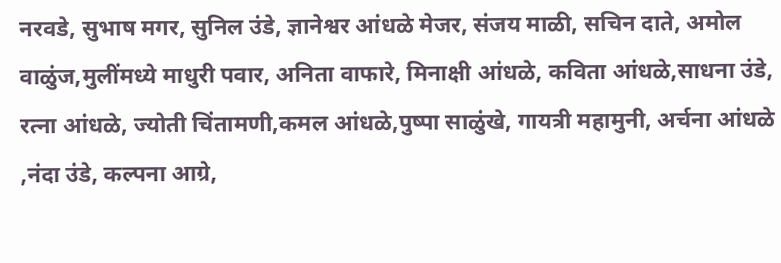नरवडे, सुभाष मगर, सुनिल उंडे, ज्ञानेश्वर आंधळे मेजर, संजय माळी, सचिन दाते, अमोल वाळुंज,मुलींमध्ये माधुरी पवार, अनिता वाफारे, मिनाक्षी आंधळे, कविता आंधळे,साधना उंडे, रत्ना आंधळे, ज्योती चिंतामणी,कमल आंधळे,पुष्पा साळुंखे, गायत्री महामुनी, अर्चना आंधळे ,नंदा उंडे, कल्पना आग्रे,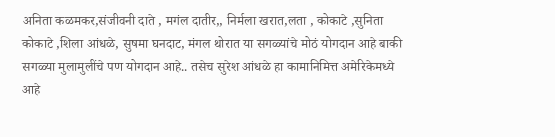अनिता कळमकर,संजीवनी दाते , मगंल दातीर,, निर्मला खरात,लता , कोकाटे ,सुनिता कोकाटे ,शिला आंधळे, सुषमा घनदाट, मंगल थोरात या सगळ्यांचे मोठं योगदान आहे बाकी सगळ्या मुलामुलींचे पण योगदान आहे.. तसेच सुरेश आंधळे हा कामानिमित्त अमेरिकेमध्ये आहे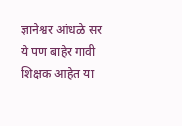ज्ञानेश्वर आंधळे सर ये पण बाहेर गावी शिक्षक आहेत या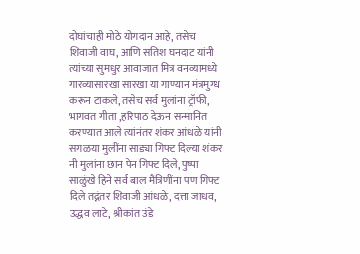दोघांचाही मोठे योगदान आहे, तसेच शिवाजी वाघ, आणि सतिश घनदाट यांनी त्यांच्या सुमधुर आवाजात मित्र वनव्यामध्ये गारव्यासारखा सारखा या गाण्यान मंत्रमुग्ध करून टाकले, तसेच सर्व मुलांना ट्रॉफी, भागवत गीता ,हरिपाठ देऊन सन्मानित करण्यात आले त्यांनंतर शंकर आंधळे यांनी सगळया मुलींना साड्या गिफ्ट दिल्या शंकर नी मुलांना छान पेन गिफ्ट दिले, पुष्पा साळुंखे हिने सर्व बाल मैत्रिणींना पण गिफ्ट दिले तद्नंतर शिवाजी आंधळे, दत्ता जाधव, उद्धव लाटे, श्रीकांत उंडे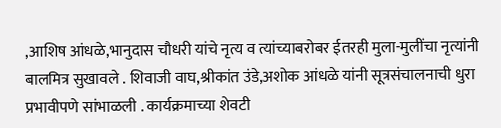,आशिष आंधळे,भानुदास चौधरी यांचे नृत्य व त्यांच्याबरोबर ईतरही मुला-मुलींचा नृत्यांनी बालमित्र सुखावले . शिवाजी वाघ,श्रीकांत उंडे,अशोक आंधळे यांनी सूत्रसंचालनाची धुरा प्रभावीपणे सांभाळली . कार्यक्रमाच्या शेवटी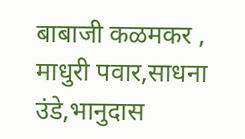बाबाजी कळमकर , माधुरी पवार,साधना उंडे,भानुदास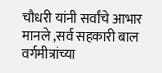चौधरी यांनी सर्वांचे आभार मानले ,सर्व सहकारी बाल वर्गमीत्रांच्या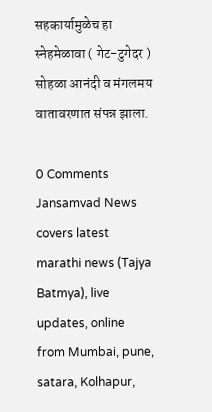सहकार्यामुळेच हा स्नेहमेळावा ( गेट-टुगेदर ) सोहळा आनंदी व मंगलमय वातावरणात संपन्न झाला.

0 Comments
Jansamvad News covers latest marathi news (Tajya Batmya), live updates, online from Mumbai, pune, satara, Kolhapur,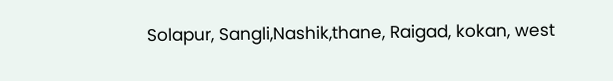Solapur, Sangli,Nashik,thane, Raigad, kokan, west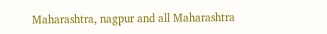Maharashtra, nagpur and all Maharashtra